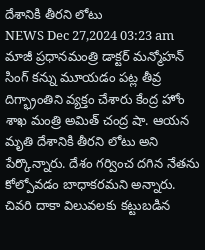దేశానికి తీరని లోటు
NEWS Dec 27,2024 03:23 am
మాజీ ప్రధానమంత్రి డాక్టర్ మన్మోహన్ సింగ్ కన్ను మూయడం పట్ల తీవ్ర దిగ్భ్రాంతిని వ్యక్తం చేశారు కేంద్ర హోం శాఖ మంత్రి అమిత్ చంద్ర షా. ఆయన మృతి దేశానికి తీరని లోటు అని పేర్కొన్నారు. దేశం గర్వించ దగిన నేతను కోల్పోవడం బాధాకరమని అన్నారు. చివరి దాకా విలువలకు కట్టుబడిన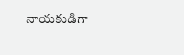నాయకుడిగా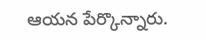ఆయన పేర్కొన్నారు.